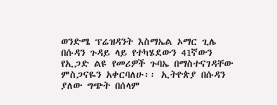ወንድሜ ፕሬዝዳንት እስማኤል ኦማር ጊሌ በሱዳን ጉዳይ ላይ የተካሄደውን 41ኛውን የኢጋድ ልዩ የመሪዎች ጉባኤ በማስተናገዳቸው ምስጋናዬን አቀርባለሁ፡፡ ኢትዮጵያ በሱዳን ያለው ግጭት በሰላም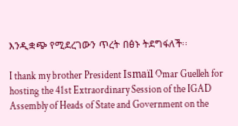እንዲቋጭ የሚደረገውን ጥረት በፅኑ ትደግፋለች፡፡

I thank my brother President Ismaïl Omar Guelleh for hosting the 41st Extraordinary Session of the IGAD Assembly of Heads of State and Government on the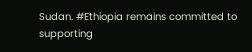Sudan. #Ethiopia remains committed to supporting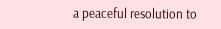a peaceful resolution to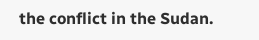the conflict in the Sudan.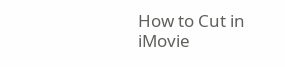How to Cut in iMovie